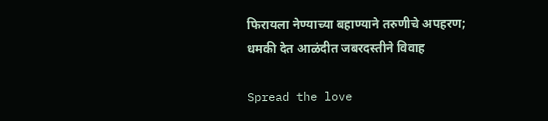फिरायला नेण्याच्या बहाण्याने तरुणीचे अपहरण; धमकी देत आळंदीत जबरदस्तीने विवाह

Spread the love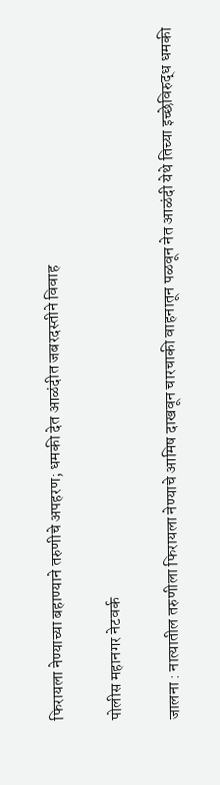फिरायला नेण्याच्या बहाण्याने तरुणीचे अपहरण; धमकी देत आळंदीत जबरदस्तीने विवाह

पोलीस महानगर नेटवर्क

जालना : नात्यातील तरुणीला फिरायला नेण्याचे आमिष दाखवून चारचाकी वाहनातून पळवून नेत आळंदी येथे तिच्या इच्छेविरुद्ध धमकी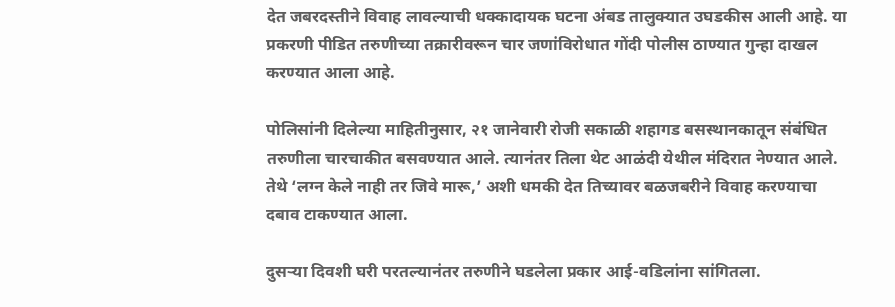देत जबरदस्तीने विवाह लावल्याची धक्कादायक घटना अंबड तालुक्यात उघडकीस आली आहे. या प्रकरणी पीडित तरुणीच्या तक्रारीवरून चार जणांविरोधात गोंदी पोलीस ठाण्यात गुन्हा दाखल करण्यात आला आहे.

पोलिसांनी दिलेल्या माहितीनुसार, २१ जानेवारी रोजी सकाळी शहागड बसस्थानकातून संबंधित तरुणीला चारचाकीत बसवण्यात आले. त्यानंतर तिला थेट आळंदी येथील मंदिरात नेण्यात आले. तेथे ‘लग्न केले नाही तर जिवे मारू,’ अशी धमकी देत तिच्यावर बळजबरीने विवाह करण्याचा दबाव टाकण्यात आला.

दुसऱ्या दिवशी घरी परतल्यानंतर तरुणीने घडलेला प्रकार आई-वडिलांना सांगितला.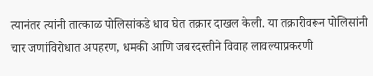त्यानंतर त्यांनी तात्काळ पोलिसांकडे धाव घेत तक्रार दाखल केली. या तक्रारीवरून पोलिसांनी चार जणांविरोधात अपहरण, धमकी आणि जबरदस्तीने विवाह लावल्याप्रकरणी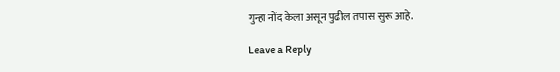गुन्हा नोंद केला असून पुढील तपास सुरू आहे.

Leave a Reply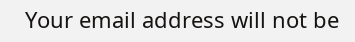Your email address will not be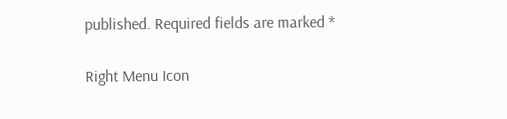published. Required fields are marked *

Right Menu Icon